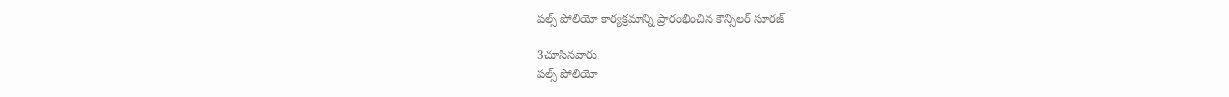పల్స్ పోలియో కార్యక్రమాన్ని ప్రారంభించిన కౌన్సిలర్ సూరజ్

3చూసినవారు
పల్స్ పోలియో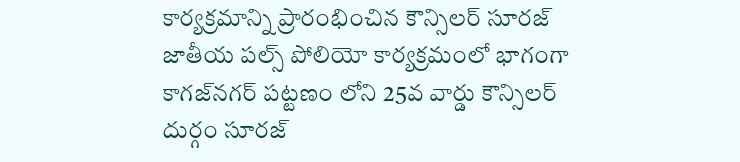కార్యక్రమాన్ని ప్రారంభించిన కౌన్సిలర్ సూరజ్
జాతీయ పల్స్ పోలియో కార్యక్రమంలో భాగంగా కాగజ్‌నగర్‌ పట్టణం లోని 25వ వార్డు కౌన్సిలర్ దుర్గం సూరజ్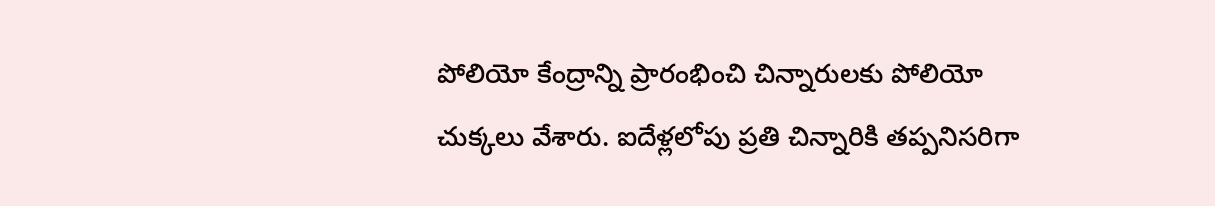పోలియో కేంద్రాన్ని ప్రారంభించి చిన్నారులకు పోలియో చుక్కలు వేశారు. ఐదేళ్లలోపు ప్రతి చిన్నారికి తప్పనిసరిగా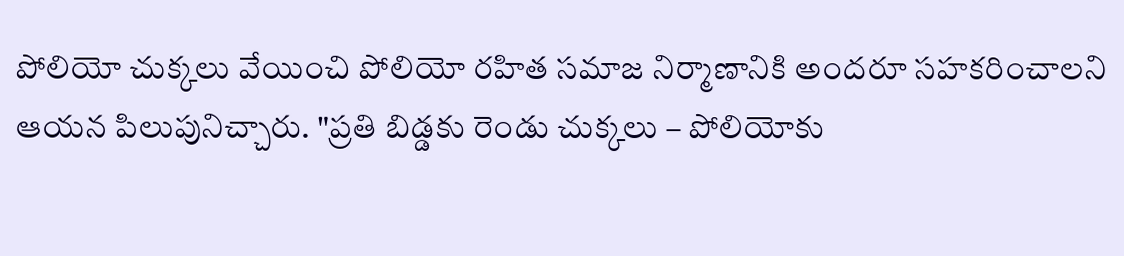పోలియో చుక్కలు వేయించి పోలియో రహిత సమాజ నిర్మాణానికి అందరూ సహకరించాలని ఆయన పిలుపునిచ్చారు. "ప్రతి బిడ్డకు రెండు చుక్కలు – పోలియోకు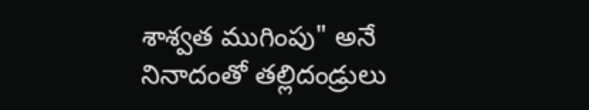శాశ్వత ముగింపు" అనే నినాదంతో తల్లిదండ్రులు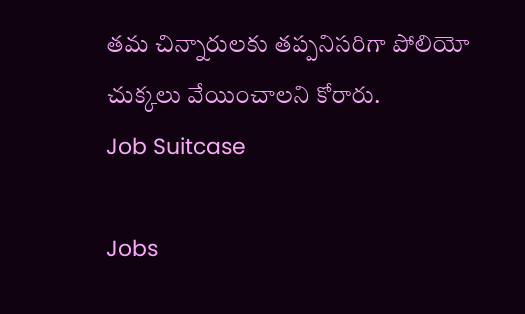తమ చిన్నారులకు తప్పనిసరిగా పోలియో చుక్కలు వేయించాలని కోరారు.
Job Suitcase

Jobs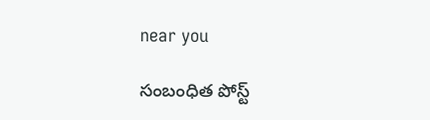near you

సంబంధిత పోస్ట్